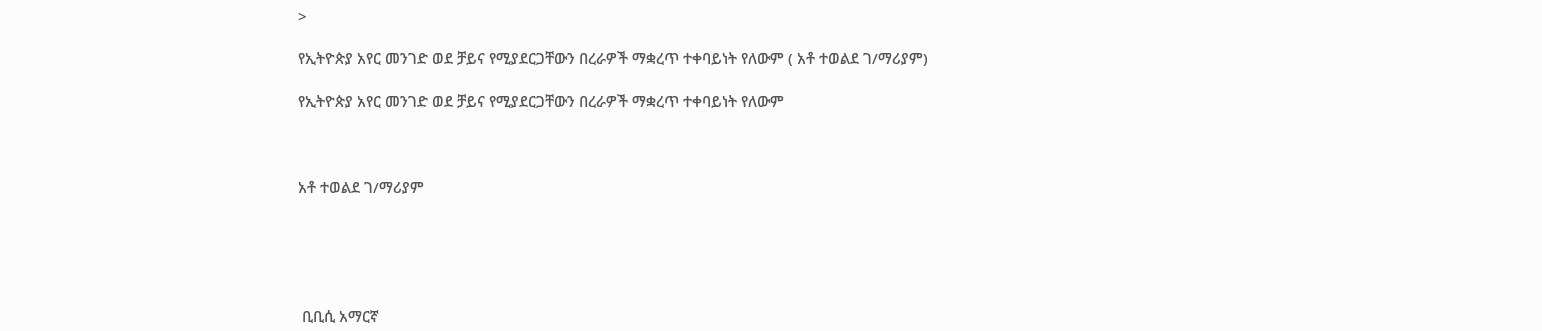>

የኢትዮጵያ አየር መንገድ ወደ ቻይና የሚያደርጋቸውን በረራዎች ማቋረጥ ተቀባይነት የለውም ( አቶ ተወልደ ገ/ማሪያም)

የኢትዮጵያ አየር መንገድ ወደ ቻይና የሚያደርጋቸውን በረራዎች ማቋረጥ ተቀባይነት የለውም



አቶ ተወልደ ገ/ማሪያም





 ቢቢሲ አማርኛ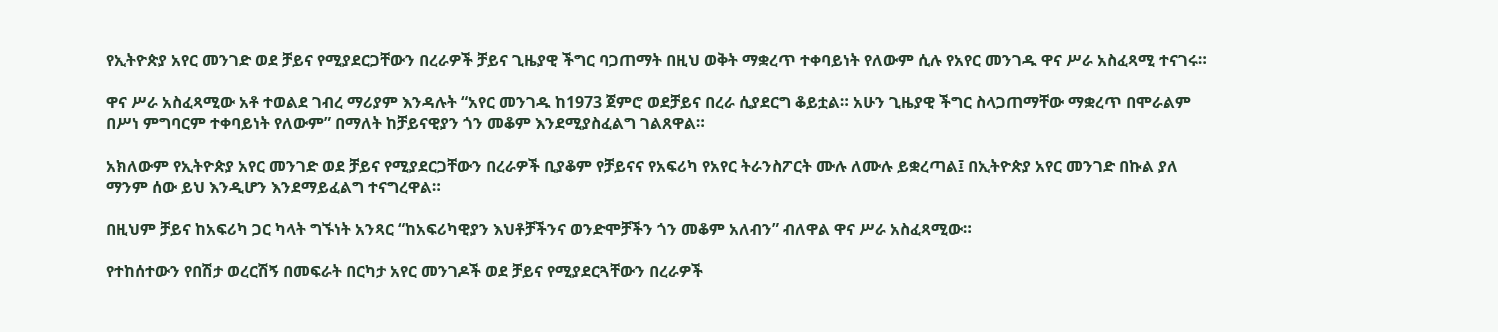የኢትዮጵያ አየር መንገድ ወደ ቻይና የሚያደርጋቸውን በረራዎች ቻይና ጊዜያዊ ችግር ባጋጠማት በዚህ ወቅት ማቋረጥ ተቀባይነት የለውም ሲሉ የአየር መንገዱ ዋና ሥራ አስፈጻሚ ተናገሩ።

ዋና ሥራ አስፈጻሚው አቶ ተወልደ ገብረ ማሪያም እንዳሉት “አየር መንገዱ ከ1973 ጀምሮ ወደቻይና በረራ ሲያደርግ ቆይቷል። አሁን ጊዜያዊ ችግር ስላጋጠማቸው ማቋረጥ በሞራልም በሥነ ምግባርም ተቀባይነት የለውም” በማለት ከቻይናዊያን ጎን መቆም እንደሚያስፈልግ ገልጸዋል።

አክለውም የኢትዮጵያ አየር መንገድ ወደ ቻይና የሚያደርጋቸውን በረራዎች ቢያቆም የቻይናና የአፍሪካ የአየር ትራንስፖርት ሙሉ ለሙሉ ይቋረጣል፤ በኢትዮጵያ አየር መንገድ በኩል ያለ ማንም ሰው ይህ እንዲሆን እንደማይፈልግ ተናግረዋል።

በዚህም ቻይና ከአፍሪካ ጋር ካላት ግኙነት አንጻር “ከአፍሪካዊያን እህቶቻችንና ወንድሞቻችን ጎን መቆም አለብን” ብለዋል ዋና ሥራ አስፈጻሚው።

የተከሰተውን የበሽታ ወረርሽኝ በመፍራት በርካታ አየር መንገዶች ወደ ቻይና የሚያደርጓቸውን በረራዎች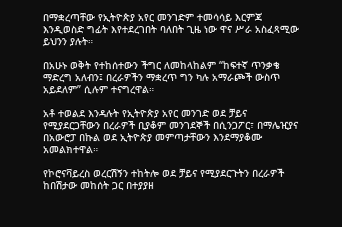በማቋረጣቸው የኢትዮጵያ አየር መንገድም ተመሳሳይ እርምጃ እንዲወስድ ግፊት እየተደረገበት ባለበት ጊዜ ነው ዋና ሥራ አስፈጻሚው ይህንን ያሉት።

በአሁኑ ወቅት የተከሰተውን ችግር ለመከላከልም “ከፍተኛ ጥንቃቄ ማድረግ አለብን፤ በረራዎችን ማቋረጥ ግን ካሉ አማራጮች ውስጥ አይደለም” ሲሉም ተናግረዋል።

አቶ ተወልደ እንዳሉት የኢትዮጵያ አየር መንገድ ወደ ቻይና የሚያደርጋቸውን በረራዎች ቢያቆም መንገደኞች በሲንጋፖር፣ በማሌዢያና በአውሮፓ በኩል ወደ ኢትዮጵያ መምጣታቸውን እንደማያቆሙ አመልክተዋል።

የኮሮናቫይረስ ወረርሽኝን ተከትሎ ወደ ቻይና የሚያደርጉትን በረራዎች ከበሽታው መከሰት ጋር በተያያዘ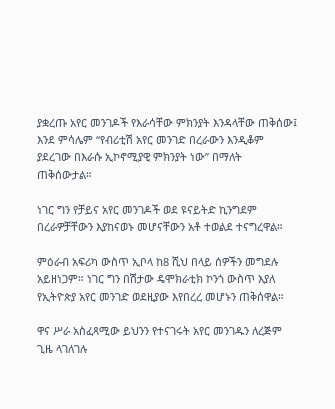ያቋረጡ አየር መንገዶች የእራሳቸው ምክንያት እንዳላቸው ጠቅሰው፤ እንደ ምሳሌም “የብሪቲሽ አየር መንገድ በረራውን እንዲቆም ያደረገው በእራሱ ኢኮኖሚያዊ ምክንያት ነው” በማለት ጠቅሰውታል።

ነገር ግን የቻይና አየር መንገዶች ወደ ዩናይትድ ኪንግደም በረራዎቻቸውን እያከናወኑ መሆናቸውን አቶ ተወልደ ተናግረዋል።

ምዕራብ አፍሪካ ውስጥ ኢቦላ ከ8 ሺህ በላይ ሰዎችን መግደሉ አይዘነጋም። ነገር ግን በሽታው ዴሞክራቲክ ኮንጎ ውስጥ እያለ የኢትዮጵያ አየር መንገድ ወደዚያው እየበረረ መሆኑን ጠቅሰዋል።

ዋና ሥራ አስፈጻሚው ይህንን የተናገሩት አየር መንገዱን ለረጅም ጊዜ ላገለገሉ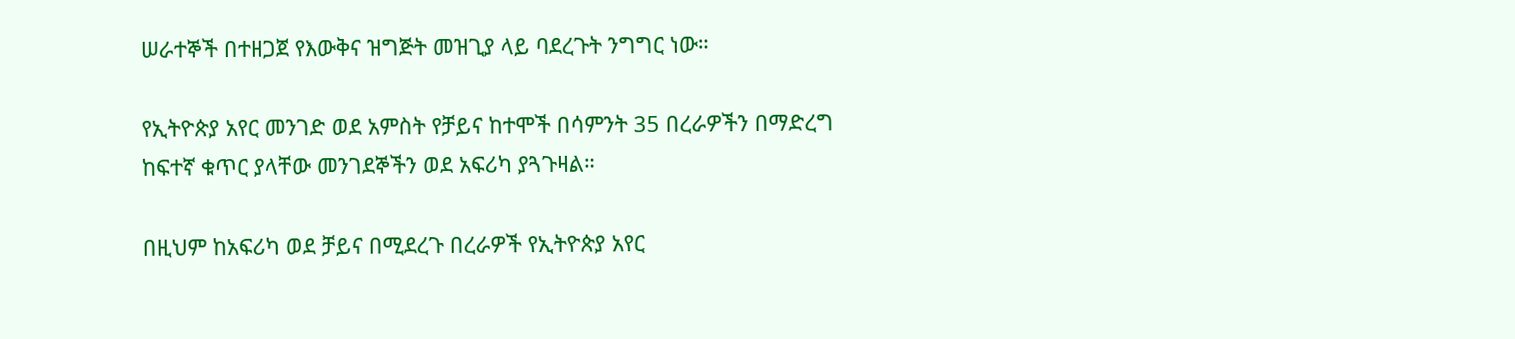ሠራተኞች በተዘጋጀ የእውቅና ዝግጅት መዝጊያ ላይ ባደረጉት ንግግር ነው።

የኢትዮጵያ አየር መንገድ ወደ አምስት የቻይና ከተሞች በሳምንት 35 በረራዎችን በማድረግ ከፍተኛ ቁጥር ያላቸው መንገደኞችን ወደ አፍሪካ ያጓጉዛል።

በዚህም ከአፍሪካ ወደ ቻይና በሚደረጉ በረራዎች የኢትዮጵያ አየር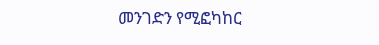መንገድን የሚፎካከር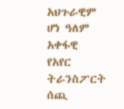አህጉራዊም ሆነ ዓለም አቀፋዊ የአየር ትራንስፖርት ሰጪ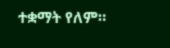ተቋማት የለም።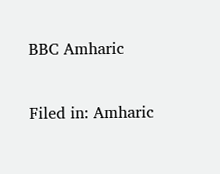BBC Amharic

Filed in: Amharic